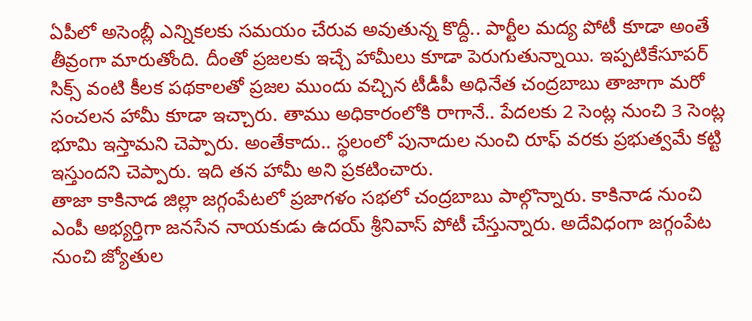ఏపీలో అసెంబ్లీ ఎన్నికలకు సమయం చేరువ అవుతున్న కొద్దీ.. పార్టీల మద్య పోటీ కూడా అంతే తీవ్రంగా మారుతోంది. దీంతో ప్రజలకు ఇచ్చే హామీలు కూడా పెరుగుతున్నాయి. ఇప్పటికేసూపర్ సిక్స్ వంటి కీలక పథకాలతో ప్రజల ముందు వచ్చిన టీడీపీ అధినేత చంద్రబాబు తాజాగా మరో సంచలన హామీ కూడా ఇచ్చారు. తాము అధికారంలోకి రాగానే.. పేదలకు 2 సెంట్ల నుంచి 3 సెంట్ల భూమి ఇస్తామని చెప్పారు. అంతేకాదు.. స్థలంలో పునాదుల నుంచి రూఫ్ వరకు ప్రభుత్వమే కట్టి ఇస్తుందని చెప్పారు. ఇది తన హామీ అని ప్రకటించారు.
తాజా కాకినాడ జిల్లా జగ్గంపేటలో ప్రజాగళం సభలో చంద్రబాబు పాల్గొన్నారు. కాకినాడ నుంచి ఎంపీ అభ్యర్తిగా జనసేన నాయకుడు ఉదయ్ శ్రీనివాస్ పోటీ చేస్తున్నారు. అదేవిధంగా జగ్గంపేట నుంచి జ్యోతుల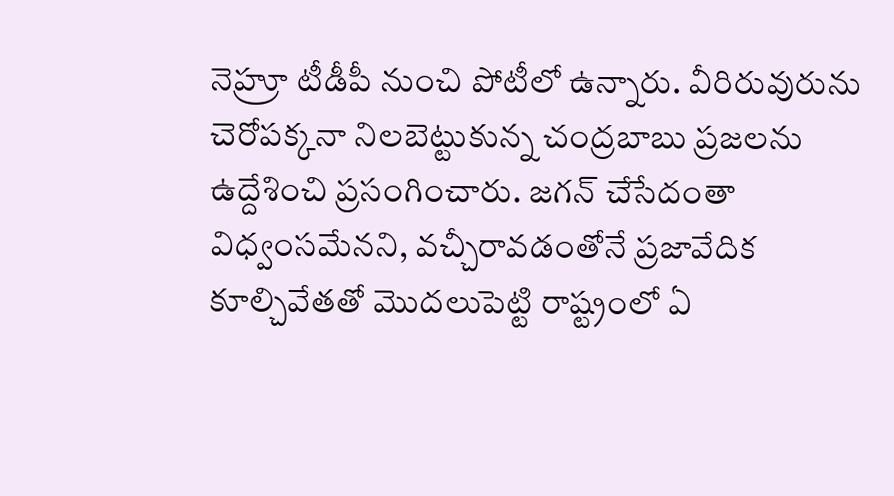నెహ్రూ టీడీపీ నుంచి పోటీలో ఉన్నారు. వీరిరువురును చెరోపక్కనా నిలబెట్టుకున్న చంద్రబాబు ప్రజలను ఉద్దేశించి ప్రసంగించారు. జగన్ చేసేదంతా విధ్వంసమేనని, వచ్చీరావడంతోనే ప్రజావేదిక కూల్చివేతతో మొదలుపెట్టి రాష్ట్రంలో ఏ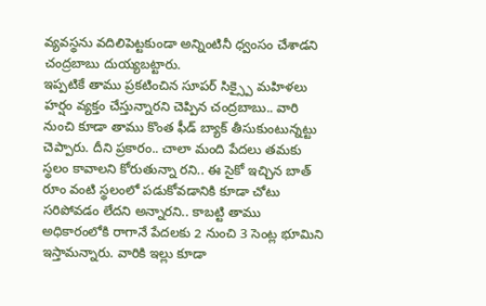వ్యవస్థను వదిలిపెట్టకుండా అన్నింటినీ ధ్వంసం చేశాడని చంద్రబాబు దుయ్యబట్టారు.
ఇప్పటికే తాము ప్రకటించిన సూపర్ సిక్స్పై మహిళలు హర్షం వ్యక్తం చేస్తున్నారని చెప్పిన చంద్రబాబు.. వారి నుంచి కూడా తాము కొంత ఫీడ్ బ్యాక్ తీసుకుంటున్నట్టు చెప్పారు. దీని ప్రకారం.. చాలా మంది పేదలు తమకు స్థలం కావాలని కోరుతున్నా రని.. ఈ సైకో ఇచ్చిన బాత్ రూం వంటి స్థలంలో పడుకోవడానికి కూడా చోటు సరిపోవడం లేదని అన్నారని.. కాబట్టి తాము అధికారంలోకి రాగానే పేదలకు 2 నుంచి 3 సెంట్ల భూమిని ఇస్తామన్నారు. వారికి ఇల్లు కూడా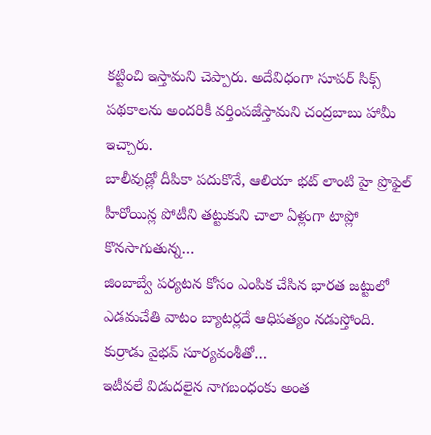కట్టించి ఇస్తామని చెప్పారు. అదేవిధంగా సూపర్ సిక్స్ పథకాలను అందరికీ వర్తింపజేస్తామని చంద్రబాబు హామీ ఇచ్చారు.
బాలీవుడ్లో దీపికా పదుకొనే, ఆలియా భట్ లాంటి హై ప్రొఫైల్ హీరోయిన్ల పోటీని తట్టుకుని చాలా ఏళ్లుగా టాప్లో కొనసాగుతున్న…
జింబాబ్వే పర్యటన కోసం ఎంపిక చేసిన భారత జట్టులో ఎడమచేతి వాటం బ్యాటర్లదే ఆధిపత్యం నడుస్తోంది. కుర్రాడు వైభవ్ సూర్యవంశీతో…
ఇటీవలే విడుదలైన నాగబంధంకు అంత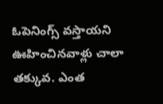ఓపెనింగ్స్ వస్తాయని ఊహించినవాళ్లు చాలా తక్కువ. ఎంత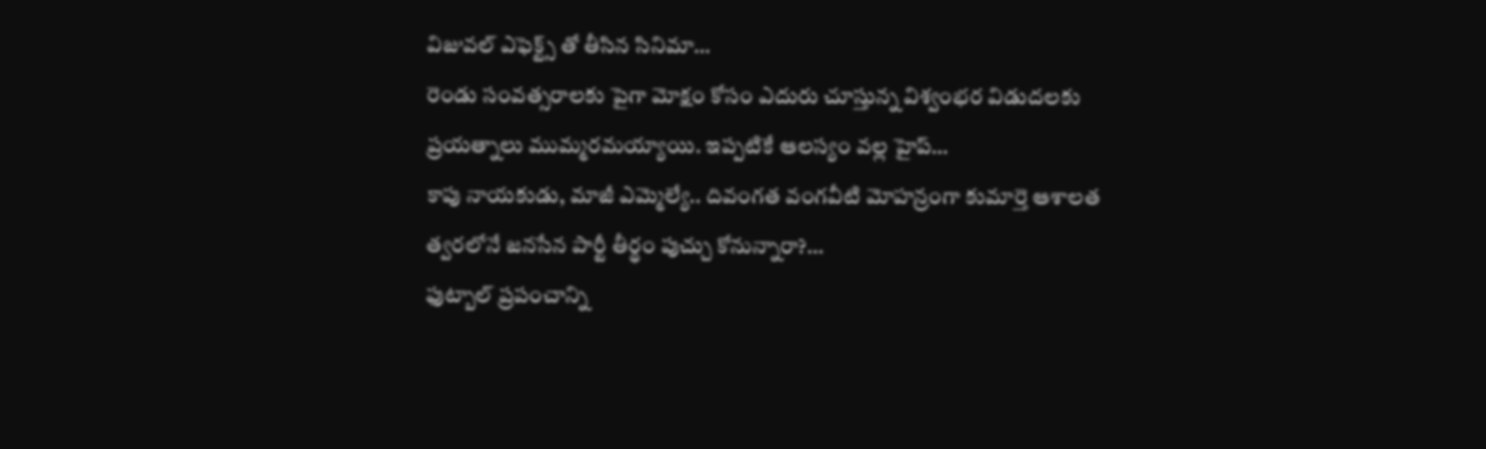విజువల్ ఎఫెక్ట్స్ తో తీసిన సినిమా…
రెండు సంవత్సరాలకు పైగా మోక్షం కోసం ఎదురు చూస్తున్న విశ్వంభర విడుదలకు ప్రయత్నాలు ముమ్మరమయ్యాయి. ఇప్పటికే ఆలస్యం వల్ల హైప్…
కాపు నాయకుడు, మాజీ ఎమ్మెల్యే.. దివంగత వంగవీటి మోహన్రంగా కుమార్తె ఆశాలత త్వరలోనే జనసేన పార్టీ తీర్థం పుచ్చు కోనున్నారా?…
ఫుట్బాల్ ప్రపంచాన్ని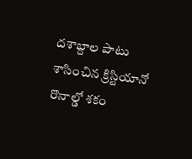దశాబ్దాల పాటు శాసించిన క్రిస్టియానో రొనాల్డో శకం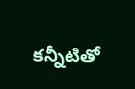కన్నీటితో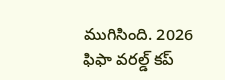ముగిసింది. 2026 ఫిఫా వరల్డ్ కప్